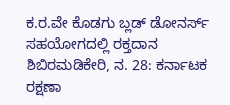ಕ.ರ.ವೇ ಕೊಡಗು ಬ್ಲಡ್ ಡೋನರ್ಸ್ ಸಹಯೋಗದಲ್ಲಿ ರಕ್ತದಾನ ಶಿಬಿರಮಡಿಕೇರಿ, ನ. 28: ಕರ್ನಾಟಕ ರಕ್ಷಣಾ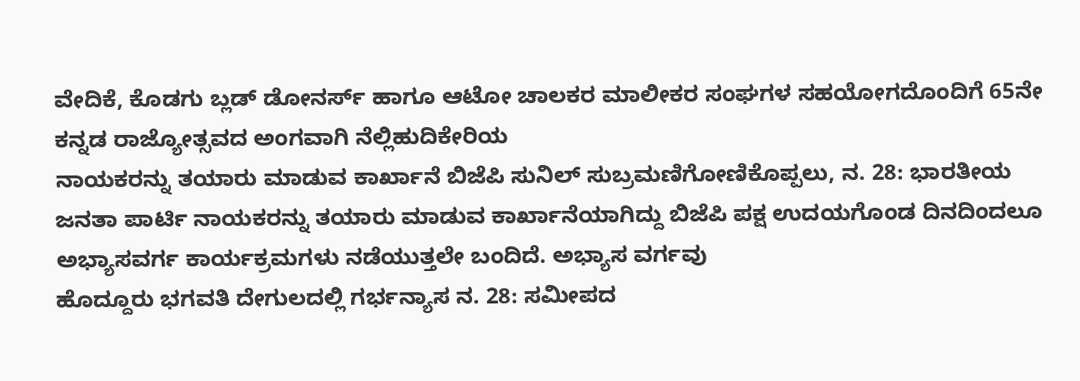ವೇದಿಕೆ, ಕೊಡಗು ಬ್ಲಡ್ ಡೋನರ್ಸ್ ಹಾಗೂ ಆಟೋ ಚಾಲಕರ ಮಾಲೀಕರ ಸಂಘಗಳ ಸಹಯೋಗದೊಂದಿಗೆ 65ನೇ ಕನ್ನಡ ರಾಜ್ಯೋತ್ಸವದ ಅಂಗವಾಗಿ ನೆಲ್ಲಿಹುದಿಕೇರಿಯ
ನಾಯಕರನ್ನು ತಯಾರು ಮಾಡುವ ಕಾರ್ಖಾನೆ ಬಿಜೆಪಿ ಸುನಿಲ್ ಸುಬ್ರಮಣಿಗೋಣಿಕೊಪ್ಪಲು, ನ. 28: ಭಾರತೀಯ ಜನತಾ ಪಾರ್ಟಿ ನಾಯಕರನ್ನು ತಯಾರು ಮಾಡುವ ಕಾರ್ಖಾನೆಯಾಗಿದ್ದು ಬಿಜೆಪಿ ಪಕ್ಷ ಉದಯಗೊಂಡ ದಿನದಿಂದಲೂ ಅಭ್ಯಾಸವರ್ಗ ಕಾರ್ಯಕ್ರಮಗಳು ನಡೆಯುತ್ತಲೇ ಬಂದಿದೆ. ಅಭ್ಯಾಸ ವರ್ಗವು
ಹೊದ್ದೂರು ಭಗವತಿ ದೇಗುಲದಲ್ಲಿ ಗರ್ಭನ್ಯಾಸ ನ. 28: ಸಮೀಪದ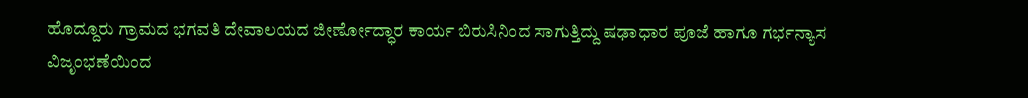ಹೊದ್ದೂರು ಗ್ರಾಮದ ಭಗವತಿ ದೇವಾಲಯದ ಜೀರ್ಣೋದ್ಧಾರ ಕಾರ್ಯ ಬಿರುಸಿನಿಂದ ಸಾಗುತ್ತಿದ್ದು ಷಢಾಧಾರ ಪೂಜೆ ಹಾಗೂ ಗರ್ಭನ್ಯಾಸ ವಿಜೃಂಭಣೆಯಿಂದ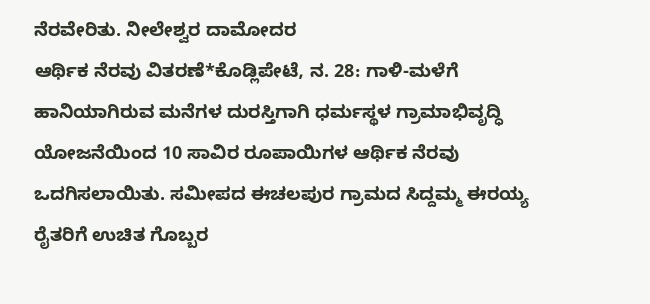ನೆರವೇರಿತು. ನೀಲೇಶ್ವರ ದಾಮೋದರ
ಆರ್ಥಿಕ ನೆರವು ವಿತರಣೆ*ಕೊಡ್ಲಿಪೇಟೆ, ನ. 28: ಗಾಳಿ-ಮಳೆಗೆ ಹಾನಿಯಾಗಿರುವ ಮನೆಗಳ ದುರಸ್ತಿಗಾಗಿ ಧರ್ಮಸ್ಥಳ ಗ್ರಾಮಾಭಿವೃದ್ಧಿ ಯೋಜನೆಯಿಂದ 10 ಸಾವಿರ ರೂಪಾಯಿಗಳ ಆರ್ಥಿಕ ನೆರವು ಒದಗಿಸಲಾಯಿತು. ಸಮೀಪದ ಈಚಲಪುರ ಗ್ರಾಮದ ಸಿದ್ದಮ್ಮ ಈರಯ್ಯ
ರೈತರಿಗೆ ಉಚಿತ ಗೊಬ್ಬರ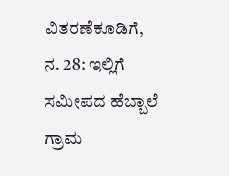ವಿತರಣೆಕೂಡಿಗೆ, ನ. 28: ಇಲ್ಲಿಗೆ ಸಮೀಪದ ಹೆಬ್ಬಾಲೆ ಗ್ರಾಮ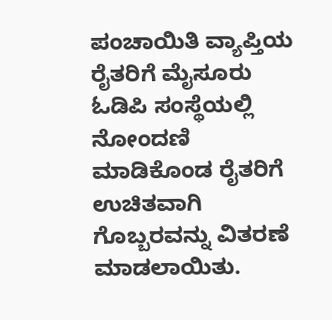ಪಂಚಾಯಿತಿ ವ್ಯಾಪ್ತಿಯ ರೈತರಿಗೆ ಮೈಸೂರು ಓಡಿಪಿ ಸಂಸ್ಥೆಯಲ್ಲಿ ನೋಂದಣಿ ಮಾಡಿಕೊಂಡ ರೈತರಿಗೆ ಉಚಿತವಾಗಿ ಗೊಬ್ಬರವನ್ನು ವಿತರಣೆ ಮಾಡಲಾಯಿತು.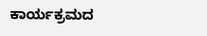ಕಾರ್ಯಕ್ರಮದ